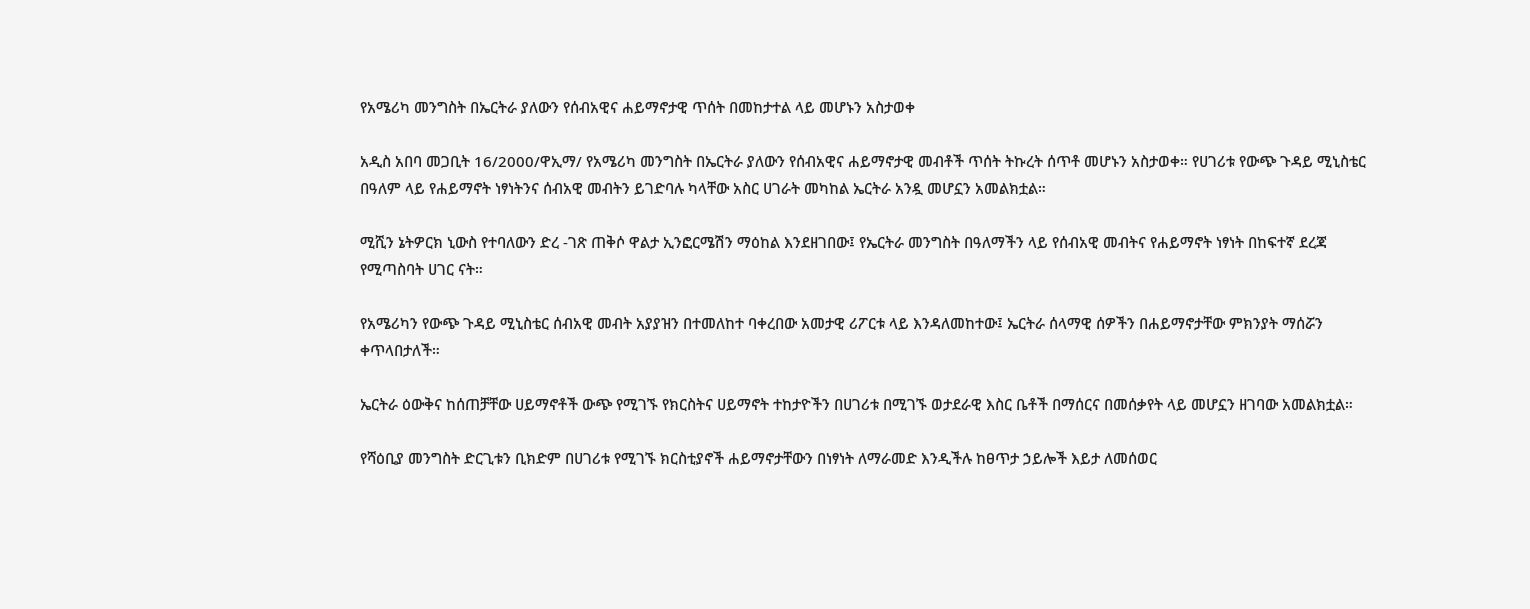የአሜሪካ መንግስት በኤርትራ ያለውን የሰብአዊና ሐይማኖታዊ ጥሰት በመከታተል ላይ መሆኑን አስታወቀ

አዲስ አበባ መጋቢት 16/2000/ዋኢማ/ የአሜሪካ መንግስት በኤርትራ ያለውን የሰብአዊና ሐይማኖታዊ መብቶች ጥሰት ትኩረት ሰጥቶ መሆኑን አስታወቀ። የሀገሪቱ የውጭ ጉዳይ ሚኒስቴር በዓለም ላይ የሐይማኖት ነፃነትንና ሰብአዊ መብትን ይገድባሉ ካላቸው አስር ሀገራት መካከል ኤርትራ አንዷ መሆኗን አመልክቷል።

ሚሺን ኔትዎርክ ኒውስ የተባለውን ድረ -ገጽ ጠቅሶ ዋልታ ኢንፎርሜሽን ማዕከል እንደዘገበው፤ የኤርትራ መንግስት በዓለማችን ላይ የሰብአዊ መብትና የሐይማኖት ነፃነት በከፍተኛ ደረጃ የሚጣስባት ሀገር ናት።

የአሜሪካን የውጭ ጉዳይ ሚኒስቴር ሰብአዊ መብት አያያዝን በተመለከተ ባቀረበው አመታዊ ሪፖርቱ ላይ እንዳለመከተው፤ ኤርትራ ሰላማዊ ሰዎችን በሐይማኖታቸው ምክንያት ማሰሯን ቀጥላበታለች።

ኤርትራ ዕውቅና ከሰጠቻቸው ሀይማኖቶች ውጭ የሚገኙ የክርስትና ሀይማኖት ተከታዮችን በሀገሪቱ በሚገኙ ወታደራዊ እስር ቤቶች በማሰርና በመሰቃየት ላይ መሆኗን ዘገባው አመልክቷል።

የሻዕቢያ መንግስት ድርጊቱን ቢክድም በሀገሪቱ የሚገኙ ክርስቲያኖች ሐይማኖታቸውን በነፃነት ለማራመድ እንዲችሉ ከፀጥታ ኃይሎች እይታ ለመሰወር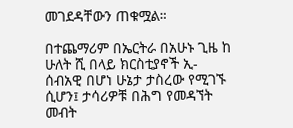መገደዳቸውን ጠቁሟል።

በተጨማሪም በኤርትራ በአሁኑ ጊዜ ከ ሁለት ሺ በላይ ክርስቲያኖች ኢ-ሰብአዊ በሆነ ሁኔታ ታስረው የሚገኙ ሲሆን፤ ታሳሪዎቹ በሕግ የመዳኘት መብት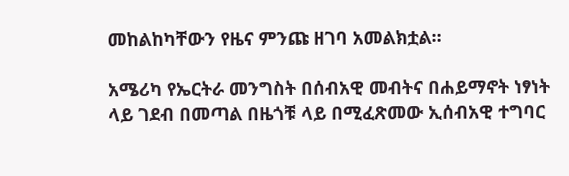መከልከካቸውን የዜና ምንጩ ዘገባ አመልክቷል።

አሜሪካ የኤርትራ መንግስት በሰብአዊ መብትና በሐይማኖት ነፃነት ላይ ገደብ በመጣል በዜጎቹ ላይ በሚፈጽመው ኢሰብአዊ ተግባር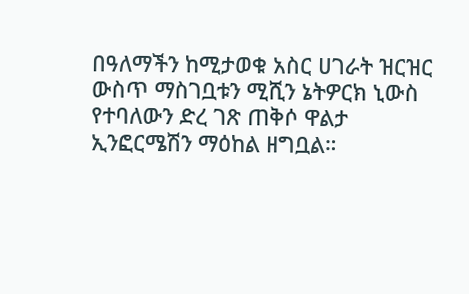በዓለማችን ከሚታወቁ አስር ሀገራት ዝርዝር ውስጥ ማስገቧቱን ሚሺን ኔትዎርክ ኒውስ የተባለውን ድረ ገጽ ጠቅሶ ዋልታ ኢንፎርሜሽን ማዕከል ዘግቧል።